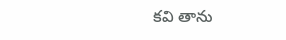కవి తాను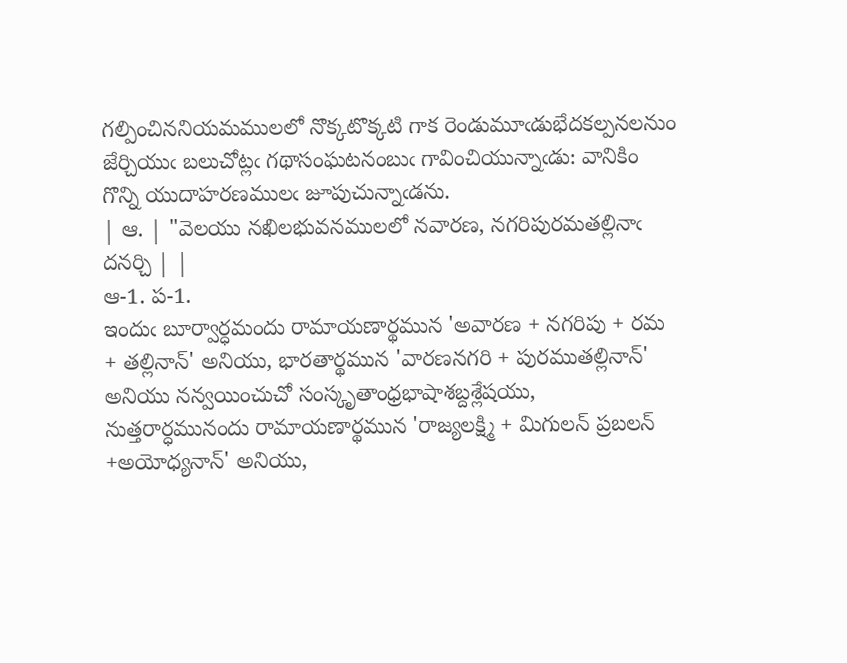గల్పించిననియమములలో నొక్కటొక్కటి గాక రెండుమూఁడుభేదకల్పనలనుం జేర్చియుఁ బలుచోట్లఁ గథాసంఘటనంబుఁ గావించియున్నాఁడు: వానికిం గొన్ని యుదాహరణములఁ జూపుచున్నాఁడను.
| ఆ. | "వెలయు నఖిలభువనములలో నవారణ, నగరిపురమతల్లినాఁ దనర్చి | |
ఆ-1. ప-1.
ఇందుఁ బూర్వార్ధమందు రామాయణార్థమున 'అవారణ + నగరిపు + రమ + తల్లినాన్' అనియు, భారతార్థమున 'వారణనగరి + పురముతల్లినాన్' అనియు నన్వయించుచో సంస్కృతాంధ్రభాషాశబ్దశ్లేషయు, నుత్తరార్ధమునందు రామాయణార్థమున 'రాజ్యలక్ష్మి + మిగులన్ ప్రబలన్ +అయోధ్యనాన్' అనియు,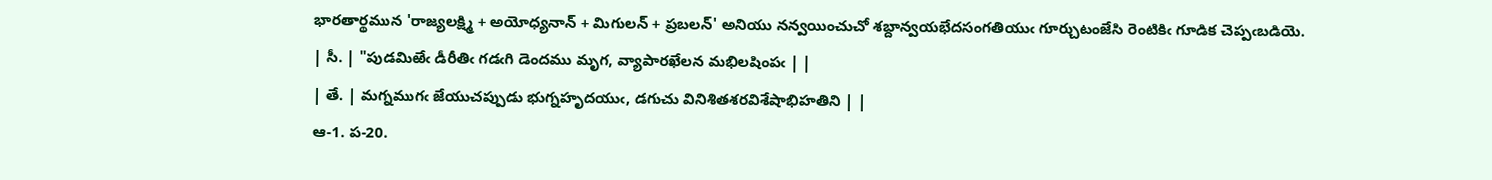భారతార్థమున 'రాజ్యలక్ష్మి + అయోధ్యనాన్ + మిగులన్ + ప్రబలన్' అనియు నన్వయించుచో శబ్దాన్వయభేదసంగతియుఁ గూర్చుటంజేసి రెంటికిఁ గూడిక చెప్పఁబడియె.
| సీ. | "పుడమిఱేఁ డీరీతిఁ గడఁగి డెందము మృగ, వ్యాపారఖేలన మభిలషింపఁ | |
| తే. | మగ్నముగఁ జేయుచప్పుడు భుగ్నహృదయుఁ, డగుచు వినిశితశరవిశేషాభిహతిని | |
ఆ-1. ప-20.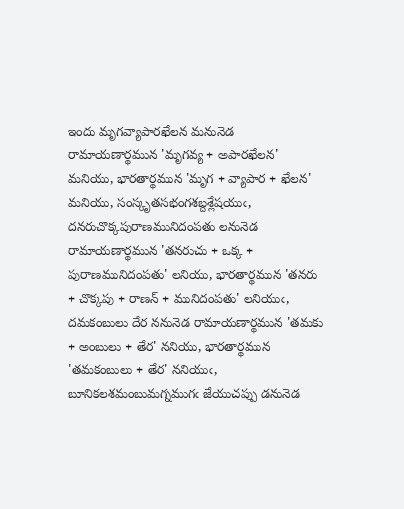ఇందు మృగవ్యాపారఖేలన మనునెడ రామాయణార్థమున 'మృగవ్య + అపారఖేలన' మనియు, భారతార్థమున 'మృగ + వ్యాపార + ఖేలన' మనియు, సంస్కృతసభంగశబ్దశ్లేషయుఁ, దనరుచొక్కపురాణమునిదంపతు లనునెడ రామాయణార్థమున 'తనరుచు + ఒక్క + పురాణమునిదంపతు' లనియు, భారతార్థమున 'తనరు + చొక్కపు + రాణన్ + మునిదంపతు' లనియుఁ, దమకంబులు దేర ననునెడ రామాయణార్థమున 'తమకు + అంబులు + తేర' ననియు, భారతార్థమున 'తమకంబులు + తేర' ననియుఁ, బూనికలశమంబుమగ్నముగఁ జేయుచప్పు డనునెడ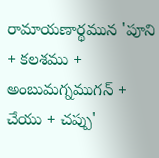రామాయణార్థమున 'పూని + కలశము + అంబుమగ్నముగన్ + చేయు + చప్పు'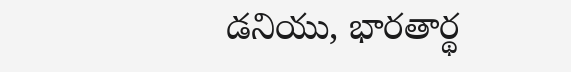డనియు, భారతార్థ